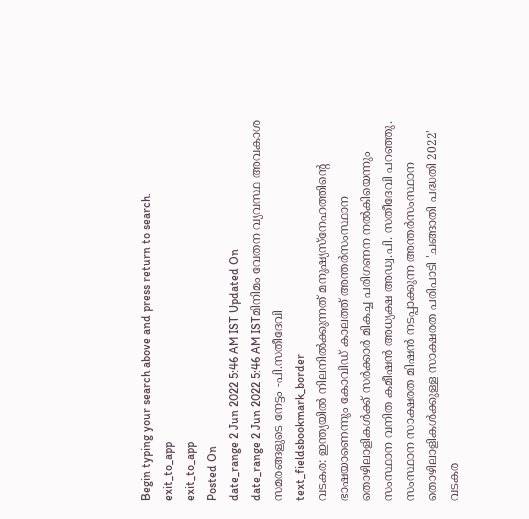Begin typing your search above and press return to search.
exit_to_app
exit_to_app
Posted On
date_range 2 Jun 2022 5:46 AM IST Updated On
date_range 2 Jun 2022 5:46 AM ISTമിനിമം വേതന വ്യവസ്ഥ അവകാശ സമരങ്ങളുടെ നേട്ടം -പി.സതീദേവി
text_fieldsbookmark_border
വടകര: ഇന്ത്യയിൽ നിലനിൽക്കുന്നത് മനുഷ്യസ്നേഹത്തിന്റെ ഭാഷയാണെന്നും കോവിഡ് കാലത്ത് അന്തർസംസ്ഥാന തൊഴിലാളികൾക്ക് സർക്കാർ മികച്ച പരിഗണന നൽകിയെന്നും സംസ്ഥാന വനിത കമീഷൻ അധ്യക്ഷ അഡ്വ.പി. സതീദേവി പറഞ്ഞു. സംസ്ഥാന സാക്ഷരത മിഷൻ നടപ്പാക്കുന്ന അന്തർസംസ്ഥാന തൊഴിലാളികൾക്കുള്ള സാക്ഷരത പരിപാടി 'ചങ്ങാതി പദ്ധതി 2022' വടകര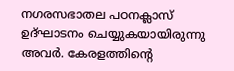നഗരസഭാതല പഠനക്ലാസ് ഉദ്ഘാടനം ചെയ്യുകയായിരുന്നു അവർ. കേരളത്തിന്റെ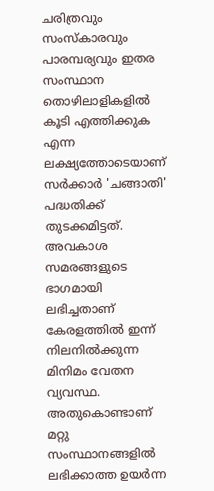ചരിത്രവും സംസ്കാരവും പാരമ്പര്യവും ഇതര സംസ്ഥാന തൊഴിലാളികളിൽ കൂടി എത്തിക്കുക എന്ന ലക്ഷ്യത്തോടെയാണ് സർക്കാർ 'ചങ്ങാതി' പദ്ധതിക്ക് തുടക്കമിട്ടത്. അവകാശ സമരങ്ങളുടെ ഭാഗമായി ലഭിച്ചതാണ് കേരളത്തിൽ ഇന്ന് നിലനിൽക്കുന്ന മിനിമം വേതന വ്യവസ്ഥ. അതുകൊണ്ടാണ് മറ്റു സംസ്ഥാനങ്ങളിൽ ലഭിക്കാത്ത ഉയർന്ന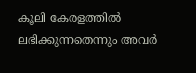കൂലി കേരളത്തിൽ ലഭിക്കുന്നതെന്നും അവർ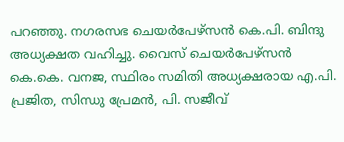പറഞ്ഞു. നഗരസഭ ചെയർപേഴ്സൻ കെ.പി. ബിന്ദു അധ്യക്ഷത വഹിച്ചു. വൈസ് ചെയർപേഴ്സൻ കെ.കെ. വനജ, സ്ഥിരം സമിതി അധ്യക്ഷരായ എ.പി. പ്രജിത, സിന്ധു പ്രേമൻ, പി. സജീവ്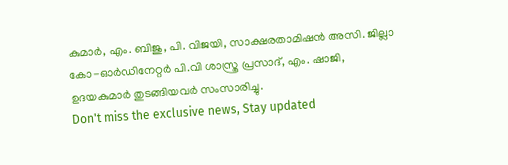കുമാർ, എം. ബിജു, പി. വിജയി, സാക്ഷരതാമിഷൻ അസി. ജില്ലാ കോ-ഓർഡിനേറ്റർ പി.വി ശാസ്ത്ര പ്രസാദ്, എം. ഷാജി, ഉദയകുമാർ തുടങ്ങിയവർ സംസാരിച്ചു.
Don't miss the exclusive news, Stay updated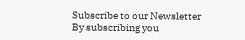Subscribe to our Newsletter
By subscribing you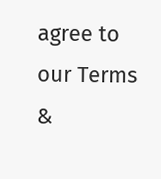agree to our Terms &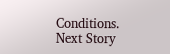Conditions.
Next Story